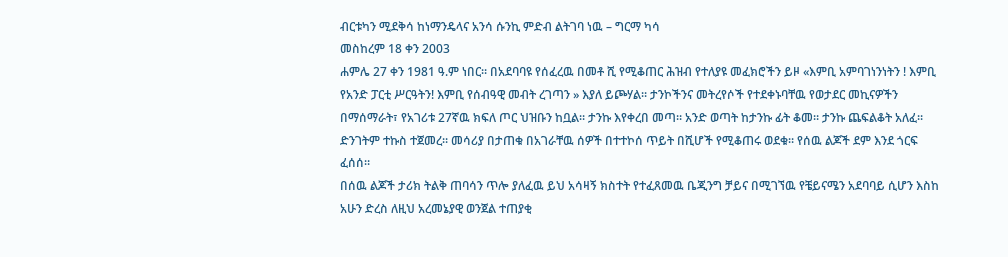ብርቱካን ሚደቅሳ ከነማንዴላና አንሳ ሱንኪ ምድብ ልትገባ ነዉ – ግርማ ካሳ
መስከረም 18 ቀን 2003
ሐምሌ 27 ቀን 1981 ዓ.ም ነበር። በአደባባዩ የሰፈረዉ በመቶ ሺ የሚቆጠር ሕዝብ የተለያዩ መፈክሮችን ይዞ «እምቢ አምባገነንነትን ! እምቢ የአንድ ፓርቲ ሥርዓትን! እምቢ የሰብዓዊ መብት ረገጣን » እያለ ይጮሃል። ታንኮችንና መትረየሶች የተደቀኑባቸዉ የወታደር መኪናዎችን በማሰማራት፣ የአገሪቱ 27ኛዉ ክፍለ ጦር ህዝቡን ከቧል። ታንኩ እየቀረበ መጣ። አንድ ወጣት ከታንኩ ፊት ቆመ። ታንኩ ጨፍልቆት አለፈ። ድንገትም ተኩስ ተጀመረ። መሳሪያ በታጠቁ በአገራቸዉ ሰዎች በተተኮሰ ጥይት በሺሆች የሚቆጠሩ ወደቁ። የሰዉ ልጆች ደም እንደ ጎርፍ ፈሰሰ።
በሰዉ ልጆች ታሪክ ትልቅ ጠባሳን ጥሎ ያለፈዉ ይህ አሳዛኝ ክስተት የተፈጸመዉ ቤጂንግ ቻይና በሚገኘዉ የቼይናሜን አደባባይ ሲሆን እስከ አሁን ድረስ ለዚህ አረመኔያዊ ወንጀል ተጠያቂ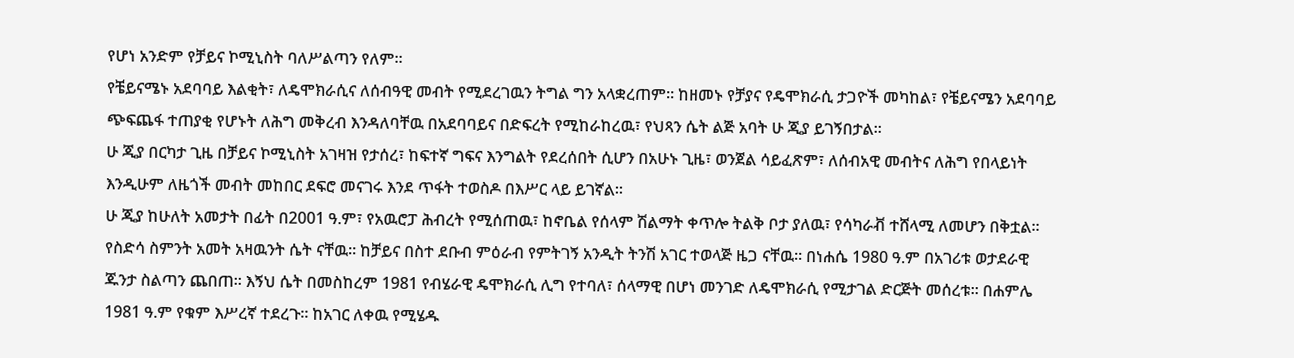የሆነ አንድም የቻይና ኮሚኒስት ባለሥልጣን የለም።
የቼይናሜኑ አደባባይ እልቂት፣ ለዴሞክራሲና ለሰብዓዊ መብት የሚደረገዉን ትግል ግን አላቋረጠም። ከዘመኑ የቻያና የዴሞክራሲ ታጋዮች መካከል፣ የቼይናሜን አደባባይ ጭፍጨፋ ተጠያቂ የሆኑት ለሕግ መቅረብ እንዳለባቸዉ በአደባባይና በድፍረት የሚከራከረዉ፣ የህጻን ሴት ልጅ አባት ሁ ጂያ ይገኝበታል።
ሁ ጂያ በርካታ ጊዜ በቻይና ኮሚኒስት አገዛዝ የታሰረ፣ ከፍተኛ ግፍና እንግልት የደረሰበት ሲሆን በአሁኑ ጊዜ፣ ወንጀል ሳይፈጽም፣ ለሰብአዊ መብትና ለሕግ የበላይነት እንዲሁም ለዜጎች መብት መከበር ደፍሮ መናገሩ እንደ ጥፋት ተወስዶ በእሥር ላይ ይገኛል።
ሁ ጂያ ከሁለት አመታት በፊት በ2001 ዓ.ም፣ የአዉሮፓ ሕብረት የሚሰጠዉ፣ ከኖቤል የሰላም ሽልማት ቀጥሎ ትልቅ ቦታ ያለዉ፣ የሳካራቭ ተሸላሚ ለመሆን በቅቷል።
የስድሳ ስምንት አመት አዛዉንት ሴት ናቸዉ። ከቻይና በስተ ደቡብ ምዕራብ የምትገኝ አንዲት ትንሽ አገር ተወላጅ ዜጋ ናቸዉ። በነሐሴ 1980 ዓ.ም በአገሪቱ ወታደራዊ ጁንታ ስልጣን ጨበጠ። እኝህ ሴት በመስከረም 1981 የብሄራዊ ዴሞክራሲ ሊግ የተባለ፣ ሰላማዊ በሆነ መንገድ ለዴሞክራሲ የሚታገል ድርጅት መሰረቱ። በሐምሌ 1981 ዓ.ም የቁም እሥረኛ ተደረጉ። ከአገር ለቀዉ የሚሄዱ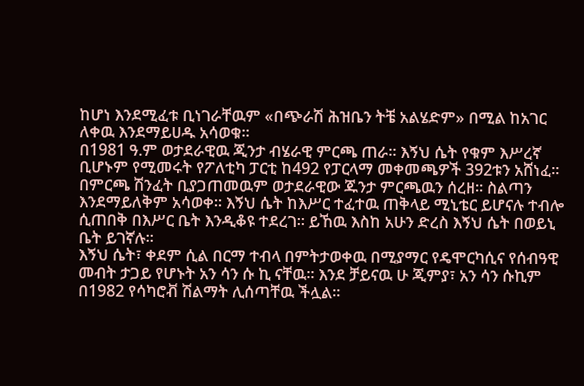ከሆነ እንደሚፈቱ ቢነገራቸዉም «በጭራሽ ሕዝቤን ትቼ አልሄድም» በሚል ከአገር ለቀዉ እንደማይሀዱ አሳወቁ።
በ1981 ዓ.ም ወታደራዊዉ ጂንታ ብሄራዊ ምርጫ ጠራ። እኝህ ሴት የቁም እሥረኛ ቢሆኑም የሚመሩት የፖለቲካ ፓርቲ ከ492 የፓርላማ መቀመጫዎች 392ቱን አሸነፈ። በምርጫ ሽንፈት ቢያጋጠመዉም ወታደራዊው ጁንታ ምርጫዉን ሰረዘ። ስልጣን እንደማይለቅም አሳወቀ። እኝህ ሴት ከእሥር ተፈተዉ ጠቅላይ ሚኒቴር ይሆናሉ ተብሎ ሲጠበቅ በእሥር ቤት እንዲቆዩ ተደረገ። ይኸዉ እስከ አሁን ድረስ እኝህ ሴት በወይኒ ቤት ይገኛሉ።
እኝህ ሴት፣ ቀደም ሲል በርማ ተብላ በምትታወቀዉ በሚያማር የዴሞርካሲና የሰብዓዊ መብት ታጋይ የሆኑት አን ሳን ሱ ኪ ናቸዉ። እንደ ቻይናዉ ሁ ጂምያ፣ አን ሳን ሱኪም በ1982 የሳካሮቭ ሽልማት ሊሰጣቸዉ ችሏል።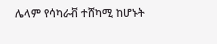ሌላም የሳካራቭ ተሸካሚ ከሆኑት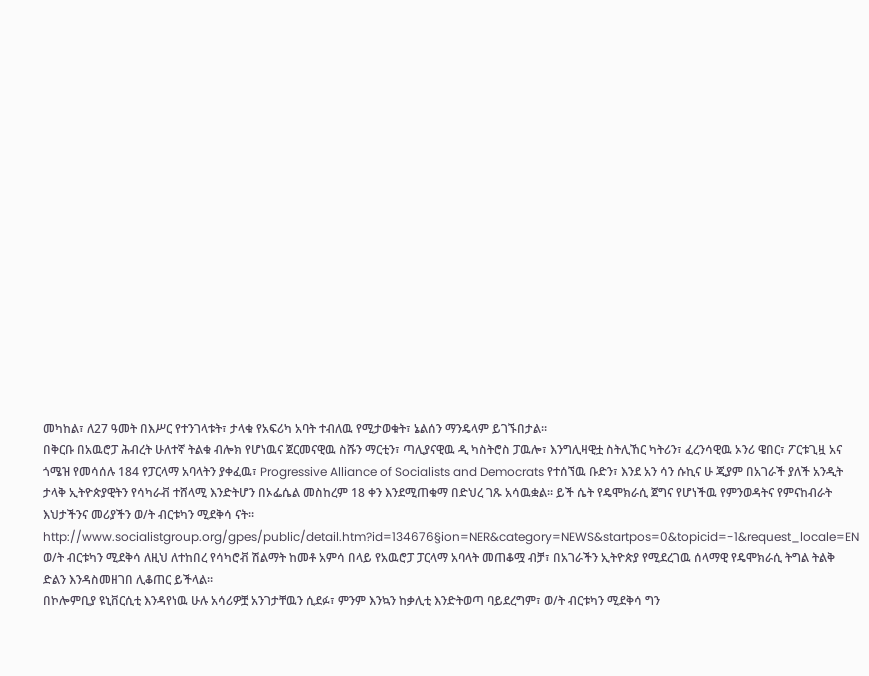መካከል፣ ለ27 ዓመት በእሥር የተንገላቱት፣ ታላቁ የአፍሪካ አባት ተብለዉ የሚታወቁት፣ ኔልሰን ማንዴላም ይገኙበታል።
በቅርቡ በአዉሮፓ ሕብረት ሁለተኛ ትልቁ ብሎክ የሆነዉና ጀርመናዊዉ ስሹን ማርቲን፣ ጣሊያናዊዉ ዲ ካስትሮስ ፓዉሎ፣ እንግሊዛዊቷ ስትሊኸር ካትሪን፣ ፈረንሳዊዉ ኦንሪ ዌበር፣ ፖርቱጊዟ አና ጎሜዝ የመሳሰሉ 184 የፓርላማ አባላትን ያቀፈዉ፣ Progressive Alliance of Socialists and Democrats የተሰኘዉ ቡድን፣ እንደ አን ሳን ሱኪና ሁ ጂያም በአገራች ያለች አንዲት ታላቅ ኢትዮጵያዊትን የሳካራቭ ተሸላሚ እንድትሆን በኦፌሴል መስከረም 18 ቀን እንደሚጠቁማ በድህረ ገጹ አሳዉቋል። ይች ሴት የዴሞክራሲ ጀግና የሆነችዉ የምንወዳትና የምናከብራት እህታችንና መሪያችን ወ/ት ብርቱካን ሚደቅሳ ናት።
http://www.socialistgroup.org/gpes/public/detail.htm?id=134676§ion=NER&category=NEWS&startpos=0&topicid=-1&request_locale=EN
ወ/ት ብርቱካን ሚደቅሳ ለዚህ ለተከበረ የሳካሮቭ ሽልማት ከመቶ አምሳ በላይ የአዉሮፓ ፓርላማ አባላት መጠቆሟ ብቻ፣ በአገራችን ኢትዮጵያ የሚደረገዉ ሰላማዊ የዴሞክራሲ ትግል ትልቅ ድልን እንዳስመዘገበ ሊቆጠር ይችላል።
በኮሎምቢያ ዩኒቨርሲቲ እንዳየነዉ ሁሉ አሳሪዎቿ አንገታቸዉን ሲደፉ፣ ምንም እንኳን ከቃሊቲ እንድትወጣ ባይደረግም፣ ወ/ት ብርቱካን ሚደቅሳ ግን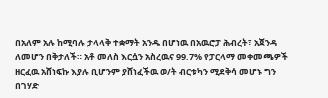በአለም አሉ ከሚባሉ ታላላቅ ተቋማት አንዱ በሆነዉ በአዉሮፓ ሕብረት፣ አጀንዳ ለመሆን በቅታለች። አቶ መለስ እርሷን አስረዉና 99.7% የፓርላማ መቀመጫዎች ዘርፈዉ አሸነፍኩ እያሉ ቢሆንም ያሸነፈችዉ ወ/ት ብርቱካን ሚደቅሳ መሆኑ ግን በገሃድ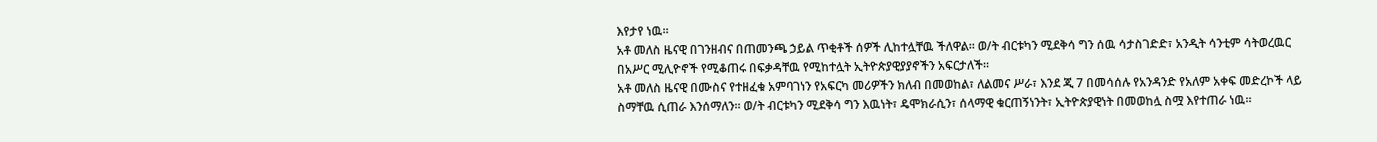እየታየ ነዉ።
አቶ መለስ ዜናዊ በገንዘብና በጠመንጫ ኃይል ጥቂቶች ሰዎች ሊከተሏቸዉ ችለዋል። ወ/ት ብርቱካን ሚደቅሳ ግን ሰዉ ሳታስገድድ፣ አንዲት ሳንቲም ሳትወረዉር በአሥር ሚሊዮኖች የሚቆጠሩ በፍቃዳቸዉ የሚከተሏት ኢትዮጵያዊያያኖችን አፍርታለች።
አቶ መለስ ዜናዊ በሙስና የተዘፈቁ አምባገነን የአፍርካ መሪዎችን ክለብ በመወከል፣ ለልመና ሥራ፣ እንደ ጂ 7 በመሳሰሉ የአንዳንድ የአለም አቀፍ መድረኮች ላይ ስማቸዉ ሲጠራ እንሰማለን። ወ/ት ብርቱካን ሚደቅሳ ግን እዉነት፣ ዴሞክራሲን፣ ሰላማዊ ቁርጠኝነንት፣ ኢትዮጵያዊነት በመወከሏ ስሟ እየተጠራ ነዉ።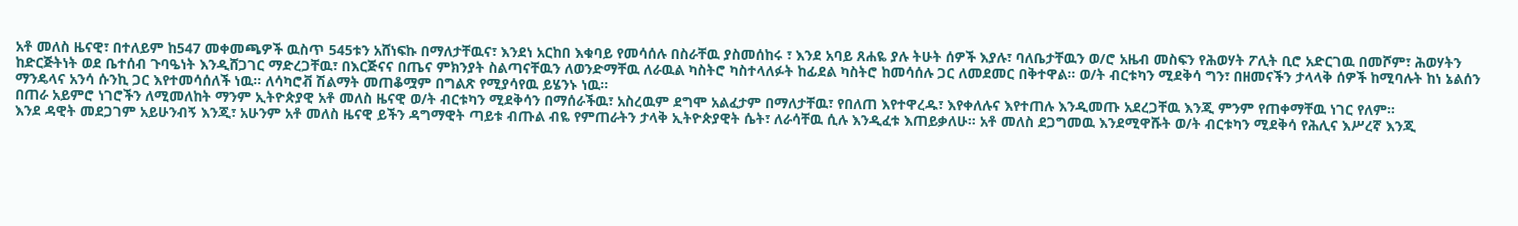አቶ መለስ ዜናዊ፣ በተለይም ከ547 መቀመጫዎች ዉስጥ 545ቱን አሸነፍኩ በማለታቸዉና፣ እንደነ አርከበ እቁባይ የመሳሰሉ በስራቸዉ ያስመሰከሩ ፣ እንደ አባይ ጸሐዬ ያሉ ትሁት ሰዎች እያሉ፣ ባለቤታቸዉን ወ/ሮ አዜብ መስፍን የሕወሃት ፖሊት ቢሮ አድርገዉ በመሾም፣ ሕወሃትን ከድርጅትነት ወደ ቤተሰብ ጉባዔነት እንዲሸጋገር ማድረጋቸዉ፣ በእርጅናና በጤና ምክንያት ስልጣናቸዉን ለወንድማቸዉ ለራዉል ካስትሮ ካስተላለፉት ከፊደል ካስትሮ ከመሳሰሉ ጋር ለመደመር በቅተዋል። ወ/ት ብርቱካን ሚደቅሳ ግን፣ በዘመናችን ታላላቅ ሰዎች ከሚባሉት ከነ ኔልሰን ማንዴላና አንሳ ሱንኪ ጋር እየተመሳሰለች ነዉ። ለሳካሮቭ ሽልማት መጠቆሟም በግልጽ የሚያሳየዉ ይሄንኑ ነዉ።
በጠራ አይምሮ ነገሮችን ለሚመለከት ማንም ኢትዮጵያዊ አቶ መለስ ዜናዊ ወ/ት ብርቱካን ሚደቅሳን በማሰራችዉ፣ አስረዉም ደግሞ አልፈታም በማለታቸዉ፣ የበለጠ እየተዋረዱ፣ እየቀለሉና እየተጠሉ እንዲመጡ አደረጋቸዉ እንጂ ምንም የጠቀማቸዉ ነገር የለም።
እንደ ዳዊት መደጋገም አይሁንብኝ እንጂ፣ አሁንም አቶ መለስ ዜናዊ ይችን ዳግማዊት ጣይቱ ብጡል ብዬ የምጠራትን ታላቅ ኢትዮጵያዊት ሴት፣ ለራሳቸዉ ሲሉ እንዲፈቱ እጠይቃለሁ። አቶ መለስ ደጋግመዉ እንደሚዋሹት ወ/ት ብርቱካን ሚደቅሳ የሕሊና እሥረኛ እንጂ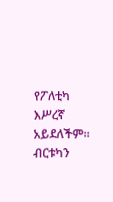የፖለቲካ እሥረኛ አይደለችም።
ብርቱካን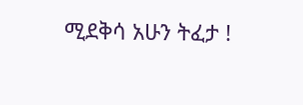ሚደቅሳ አሁን ትፈታ !